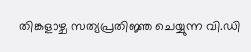തിങ്കളാഴ്ച സത്യപ്രതിജ്ഞ ചെയ്യുന്ന വി.ഡി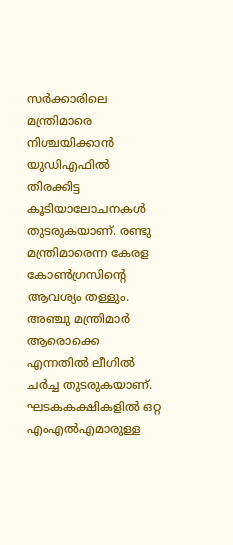സര്‍ക്കാരിലെ മന്ത്രിമാരെ നിശ്ചയിക്കാന്‍ യുഡ‍ിഎഫില്‍ തിരക്കിട്ട കൂടിയാലോചനകള്‍ തുടരുകയാണ്. രണ്ടു മന്ത്രിമാരെന്ന കേരള കോണ്‍ഗ്രസിന്‍റെ ആവശ്യം തള്ളും.  അഞ്ചു മന്ത്രിമാര്‍ ആരൊക്കെ എന്നതില്‍ ലീഗില്‍ ചര്‍ച്ച തുടരുകയാണ്.  ഘടകകക്ഷികളില്‍ ഒറ്റ എംഎല്‍എമാരുള്ള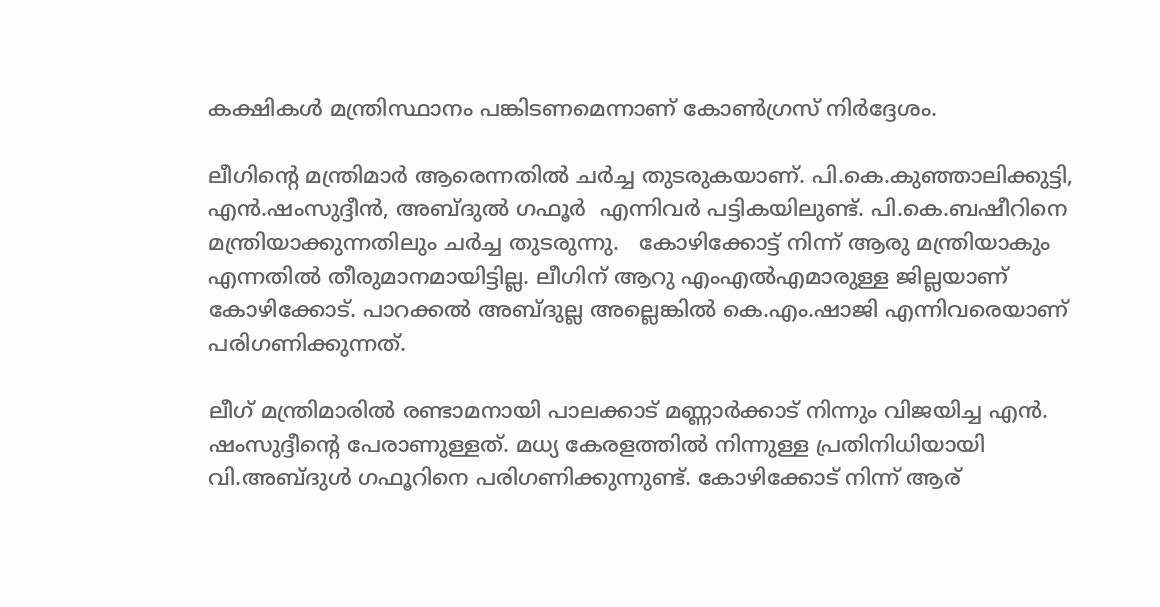കക്ഷികള്‍ മന്ത്രിസ്ഥാനം പങ്കിടണമെന്നാണ് കോണ്‍ഗ്രസ് നിര്‍ദ്ദേശം.

ലീഗിന്‍റെ മന്ത്രിമാര്‍ ആരെന്നതില്‍ ചര്‍ച്ച തുടരുകയാണ്. പി.കെ.കുഞ്ഞാലിക്കുട്ടി, എന്‍.ഷംസുദ്ദീന്‍, അബ്ദുല്‍ ഗഫൂര്‍  എന്നിവര്‍ പട്ടികയിലുണ്ട്. പി.കെ.ബഷീറിനെ മന്ത്രിയാക്കുന്നതിലും ചര്‍ച്ച തുടരുന്നു.   കോഴിക്കോട്ട് നിന്ന് ആരു മന്ത്രിയാകും എന്നതില്‍ തീരുമാനമായിട്ടില്ല. ലീഗിന് ആറു എംഎല്‍എമാരുള്ള ജില്ലയാണ് കോഴിക്കോട്. പാറക്കല്‍ അബ്ദുല്ല അല്ലെങ്കില്‍ കെ.എം.ഷാജി എന്നിവരെയാണ് പരിഗണിക്കുന്നത്.

ലീഗ് മന്ത്രിമാരില്‍ രണ്ടാമനായി പാലക്കാട് മണ്ണാർക്കാട് നിന്നും വിജയിച്ച എൻ. ഷംസുദ്ദീന്‍റെ പേരാണുള്ളത്. മധ്യ കേരളത്തില്‍ നിന്നുള്ള പ്രതിനിധിയായി വി.അബ്ദുൾ ഗഫൂറിനെ പരിഗണിക്കുന്നുണ്ട്. കോഴിക്കോട് നിന്ന് ആര്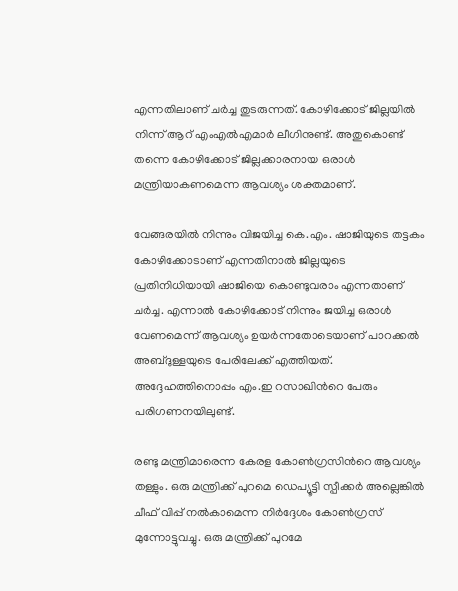എന്നതിലാണ് ചര്‍ച്ച തുടരുന്നത്. കോഴിക്കോട് ജില്ലയിൽ നിന്ന് ആറ് എംഎൽഎമാര്‍ ലീഗിനുണ്ട്. അതുകൊണ്ട് തന്നെ കോഴിക്കോട് ജില്ലക്കാരനായ ഒരാൾ മന്ത്രിയാകണമെന്ന ആവശ്യം ശക്തമാണ്.

വേങ്ങരയില്‍ നിന്നും വിജയിച്ച കെ.എം. ഷാജിയുടെ തട്ടകം കോഴിക്കോടാണ് എന്നതിനാല്‍ ജില്ലയുടെ പ്രതിനിധിയായി ഷാജിയെ കൊണ്ടുവരാം എന്നതാണ് ചര്‍ച്ച. എന്നാൽ കോഴിക്കോട് നിന്നും ജയിച്ച ഒരാൾ വേണമെന്ന് ആവശ്യം ഉയർന്നതോടെയാണ് പാറക്കൽ അബ്ദുള്ളയുടെ പേരിലേക്ക് എത്തിയത്. അദ്ദേഹത്തിനൊപ്പം എം.ഇ റസാഖിന്‍റെ പേരും പരിഗണനയിലുണ്ട്.

രണ്ടു മന്ത്രിമാരെന്ന കേരള കോണ്‍ഗ്രസിന്‍റെ ആവശ്യം തള്ളും. ഒരു മന്ത്രിക്ക് പുറമെ ഡെപ്യൂട്ടി സ്പീക്കര്‍ അല്ലെങ്കില്‍ ചീഫ് വിപ്പ് നല്‍കാമെന്ന നിര്‍ദ്ദേശം കോണ്‍ഗ്രസ് മുന്നോട്ടുവച്ചു. ഒരു മന്ത്രിക്ക് പുറമേ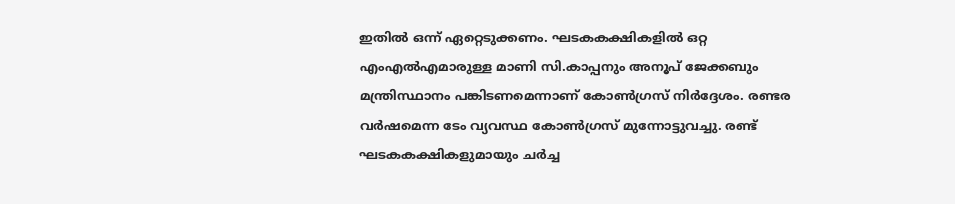ഇതില്‍ ഒന്ന് ഏറ്റെടുക്കണം. ഘടകകക്ഷികളില്‍ ഒറ്റ എംഎല്‍എമാരുള്ള മാണി സി.കാപ്പനും അനൂപ് ജേക്കബും മന്ത്രിസ്ഥാനം പങ്കിടണമെന്നാണ് കോണ്‍ഗ്രസ് നിര്‍ദ്ദേശം. രണ്ടര വര്‍ഷമെന്ന ടേം വ്യവസ്ഥ കോണ്‍ഗ്രസ് മുന്നോട്ടുവച്ചു. രണ്ട് ഘടകകക്ഷികളുമായും ചര്‍ച്ച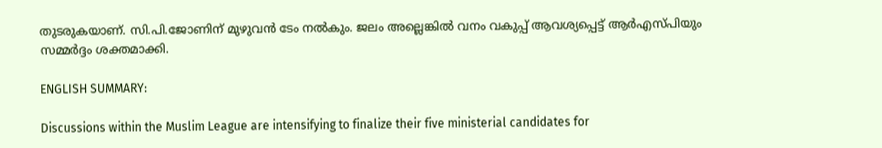തുടരുകയാണ്. സി.പി.ജോണിന് മുഴുവന്‍ ടേം നല്‍കും. ജലം അല്ലെങ്കിൽ വനം വകുപ്പ് ആവശ്യപ്പെട്ട് ആർഎസ്പിയും സമ്മർദ്ദം ശക്തമാക്കി.

ENGLISH SUMMARY:

Discussions within the Muslim League are intensifying to finalize their five ministerial candidates for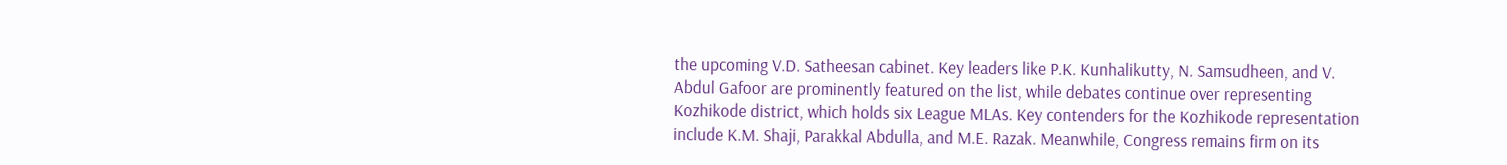the upcoming V.D. Satheesan cabinet. Key leaders like P.K. Kunhalikutty, N. Samsudheen, and V. Abdul Gafoor are prominently featured on the list, while debates continue over representing Kozhikode district, which holds six League MLAs. Key contenders for the Kozhikode representation include K.M. Shaji, Parakkal Abdulla, and M.E. Razak. Meanwhile, Congress remains firm on its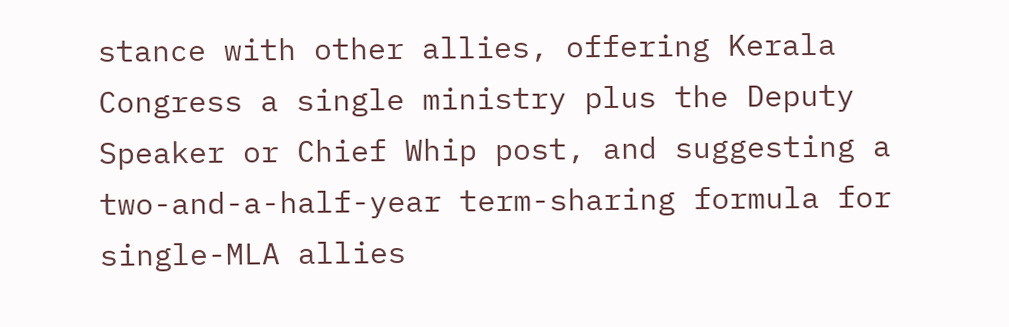stance with other allies, offering Kerala Congress a single ministry plus the Deputy Speaker or Chief Whip post, and suggesting a two-and-a-half-year term-sharing formula for single-MLA allies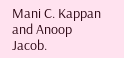Mani C. Kappan and Anoop Jacob.